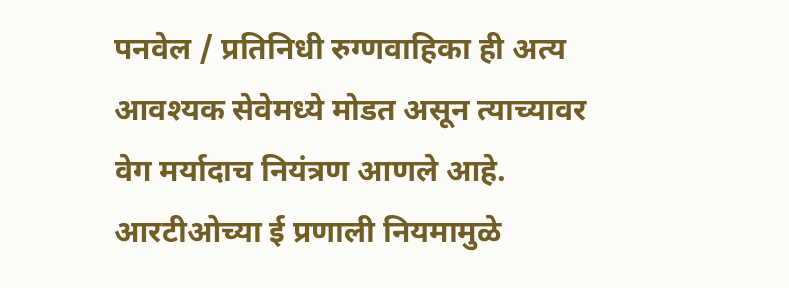पनवेल / प्रतिनिधी रुग्णवाहिका ही अत्य आवश्यक सेवेमध्ये मोडत असून त्याच्यावर वेग मर्यादाच नियंत्रण आणले आहे. आरटीओच्या ई प्रणाली नियमामुळे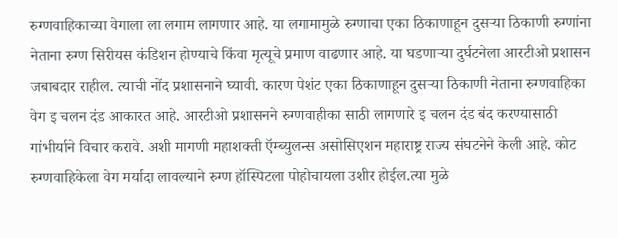रुग्णवाहिकाच्या वेगाला ला लगाम लागणार आहे. या लगामामुळे रुग्णाचा एका ठिकाणाहून दुसऱ्या ठिकाणी रुग्णांना नेताना रुग्ण सिरीयस कंडिशन होण्याचे किंवा मृत्यूचे प्रमाण वाढणार आहे. या घडणाऱ्या दुर्घटनेला आरटीओ प्रशासन जबाबदार राहील. त्याची नोंद प्रशासनाने घ्यावी. कारण पेशंट एका ठिकाणाहून दुसऱ्या ठिकाणी नेताना रुग्णवाहिका वेग इ चलन दंड आकारत आहे. आरटीओ प्रशासनने रुग्णवाहीका साठी लागणारे इ चलन दंड बंद करण्यासाठी गांभीर्याने विचार करावे. अशी मागणी महाशक्ती ऍम्ब्युलन्स असोसिएशन महाराष्ट्र राज्य संघटनेने केली आहे. कोट रुग्णवाहिकेला वेग मर्यादा लावल्याने रुग्ण हॉस्पिटला पोहोचायला उशीर होईल.त्या मुळे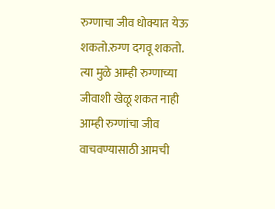रुग्णाचा जीव धोक्यात येऊ शकतो.रुग्ण दगवू शकतो. त्या मुळे आम्ही रुग्णाच्या जीवाशी खेळू शकत नाही आम्ही रुग्णांचा जीव वाचवण्यासाठी आमची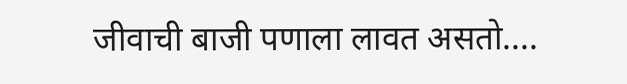जीवाची बाजी पणाला लावत असतो....